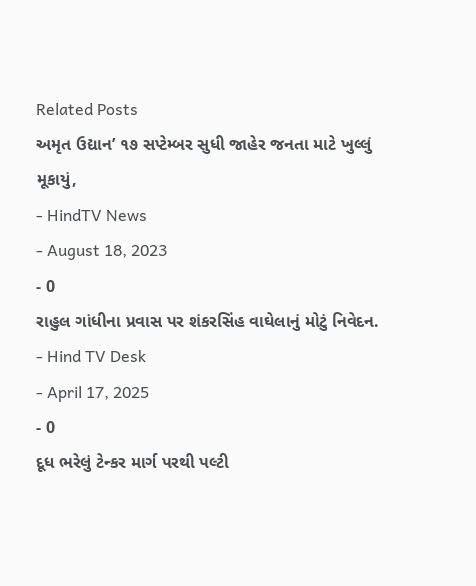Related Posts
અમૃત ઉદ્યાન’ ૧૭ સપ્ટેમ્બર સુધી જાહેર જનતા માટે ખુલ્લું મૂકાયું,
- HindTV News
- August 18, 2023
- 0
રાહુલ ગાંધીના પ્રવાસ પર શંકરસિંહ વાઘેલાનું મોટું નિવેદન.
- Hind TV Desk
- April 17, 2025
- 0
દૂધ ભરેલું ટેન્કર માર્ગ પરથી પલ્ટી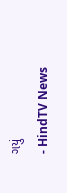ગયું
- HindTV News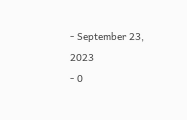- September 23, 2023
- 0